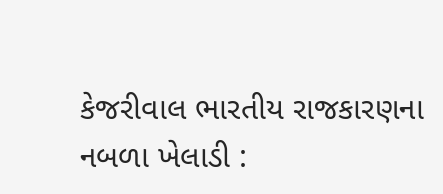કેજરીવાલ ભારતીય રાજકારણના નબળા ખેલાડી :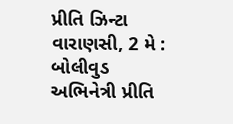પ્રીતિ ઝિન્ટા
વારાણસી, 2 મે : બોલીવુડ અભિનેત્રી પ્રીતિ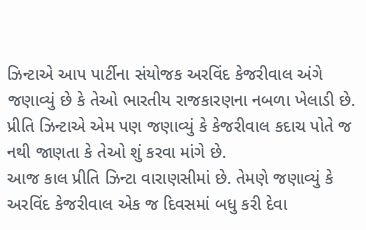ઝિન્ટાએ આપ પાર્ટીના સંયોજક અરવિંદ કેજરીવાલ અંગે જણાવ્યું છે કે તેઓ ભારતીય રાજકારણના નબળા ખેલાડી છે. પ્રીતિ ઝિન્ટાએ એમ પણ જણાવ્યું કે કેજરીવાલ કદાચ પોતે જ નથી જાણતા કે તેઓ શું કરવા માંગે છે.
આજ કાલ પ્રીતિ ઝિન્ટા વારાણસીમાં છે. તેમણે જણાવ્યું કે અરવિંદ કેજરીવાલ એક જ દિવસમાં બધુ કરી દેવા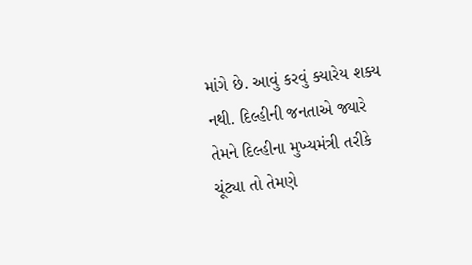માંગે છે. આવું કરવું ક્યારેય શક્ય નથી. દિલ્હીની જનતાએ જ્યારે તેમને દિલ્હીના મુખ્યમંત્રી તરીકે ચૂંટ્યા તો તેમણે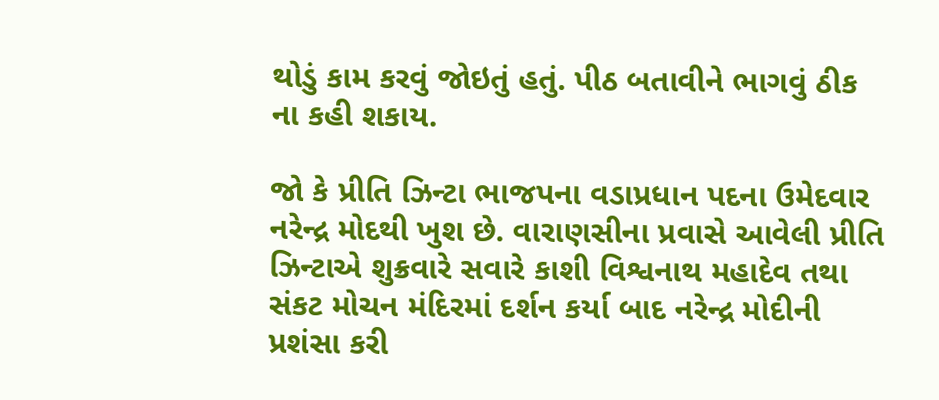થોડું કામ કરવું જોઇતું હતું. પીઠ બતાવીને ભાગવું ઠીક ના કહી શકાય.

જો કે પ્રીતિ ઝિન્ટા ભાજપના વડાપ્રધાન પદના ઉમેદવાર નરેન્દ્ર મોદથી ખુશ છે. વારાણસીના પ્રવાસે આવેલી પ્રીતિ ઝિન્ટાએ શુક્રવારે સવારે કાશી વિશ્વનાથ મહાદેવ તથા સંકટ મોચન મંદિરમાં દર્શન કર્યા બાદ નરેન્દ્ર મોદીની પ્રશંસા કરી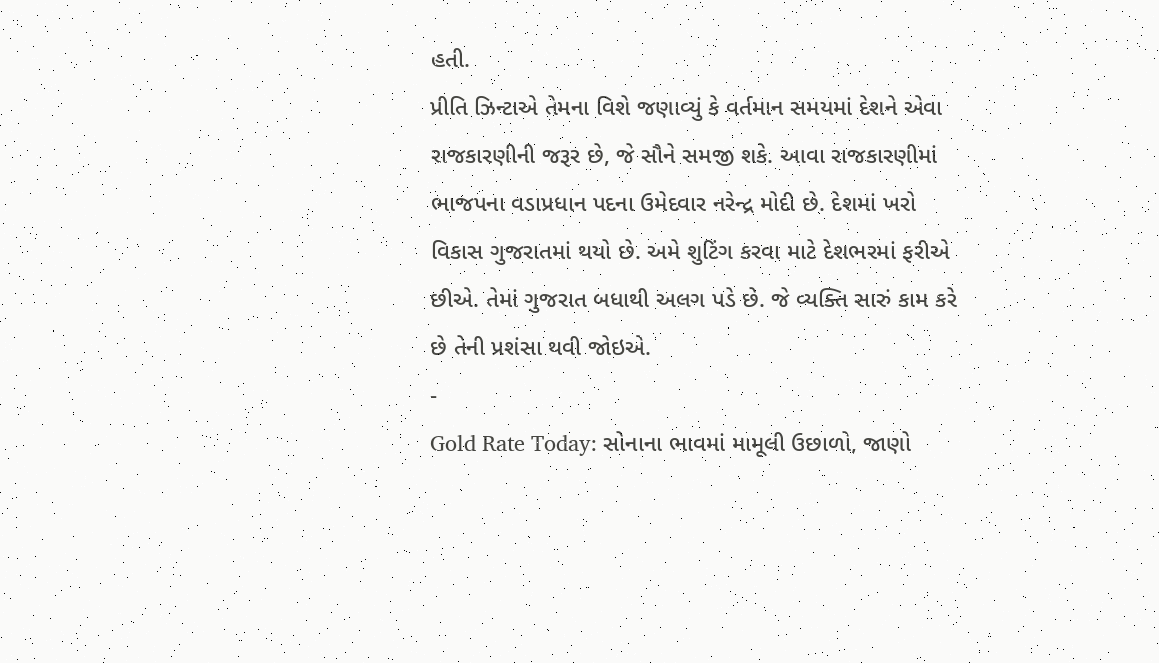હતી.
પ્રીતિ ઝિન્ટાએ તેમના વિશે જણાવ્યું કે વર્તમાન સમયમાં દેશને એવા રાજકારણીની જરૂર છે, જે સૌને સમજી શકે. આવા રાજકારણીમાં ભાજપના વડાપ્રધાન પદના ઉમેદવાર નરેન્દ્ર મોદી છે. દેશમાં ખરો વિકાસ ગુજરાતમાં થયો છે. અમે શુટિંગ કરવા માટે દેશભરમાં ફરીએ છીએ. તેમાં ગુજરાત બધાથી અલગ પડે છે. જે વ્યક્તિ સારું કામ કરે છે તેની પ્રશંસા થવી જોઇએ.
-
Gold Rate Today: સોનાના ભાવમાં મામૂલી ઉછાળો, જાણો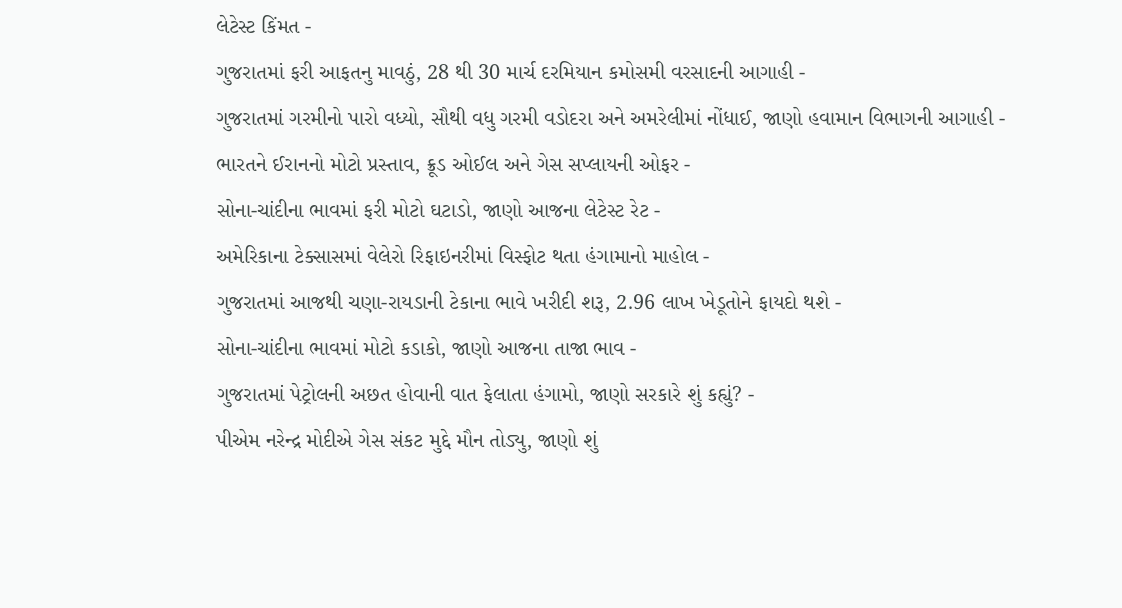લેટેસ્ટ કિંમત -
ગુજરાતમાં ફરી આફતનુ માવઠું, 28 થી 30 માર્ચ દરમિયાન કમોસમી વરસાદની આગાહી -
ગુજરાતમાં ગરમીનો પારો વધ્યો, સૌથી વધુ ગરમી વડોદરા અને અમરેલીમાં નોંધાઈ, જાણો હવામાન વિભાગની આગાહી -
ભારતને ઈરાનનો મોટો પ્રસ્તાવ, ક્રૂડ ઓઈલ અને ગેસ સપ્લાયની ઓફર -
સોના-ચાંદીના ભાવમાં ફરી મોટો ઘટાડો, જાણો આજના લેટેસ્ટ રેટ -
અમેરિકાના ટેક્સાસમાં વેલેરો રિફાઇનરીમાં વિસ્ફોટ થતા હંગામાનો માહોલ -
ગુજરાતમાં આજથી ચણા-રાયડાની ટેકાના ભાવે ખરીદી શરૂ, 2.96 લાખ ખેડૂતોને ફાયદો થશે -
સોના-ચાંદીના ભાવમાં મોટો કડાકો, જાણો આજના તાજા ભાવ -
ગુજરાતમાં પેટ્રોલની અછત હોવાની વાત ફેલાતા હંગામો, જાણો સરકારે શું કહ્યું? -
પીએમ નરેન્દ્ર મોદીએ ગેસ સંકટ મુદ્દે મૌન તોડ્યુ, જાણો શું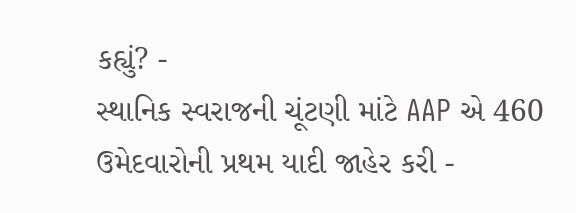કહ્યું? -
સ્થાનિક સ્વરાજની ચૂંટણી માંટે AAP એ 460 ઉમેદવારોની પ્રથમ યાદી જાહેર કરી -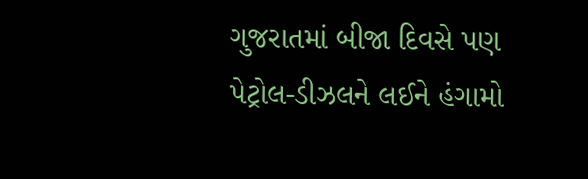ગુજરાતમાં બીજા દિવસે પણ પેટ્રોલ-ડીઝલને લઈને હંગામો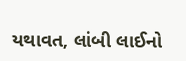યથાવત, લાંબી લાઈનો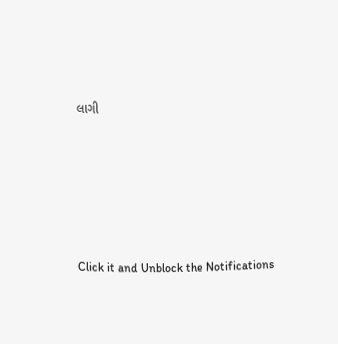લાગી








Click it and Unblock the Notifications